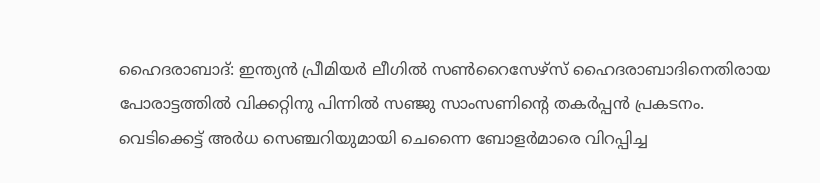ഹൈദരാബാദ്: ഇന്ത്യൻ പ്രീമിയർ ലീഗിൽ സൺറൈസേഴ്സ് ഹൈദരാബാദിനെതിരായ പോരാട്ടത്തിൽ വിക്കറ്റിനു പിന്നിൽ സഞ്ജു സാംസണിന്റെ തകർപ്പൻ പ്രകടനം. വെടിക്കെട്ട് അർധ സെഞ്ചറിയുമായി ചെന്നൈ ബോളർമാരെ വിറപ്പിച്ച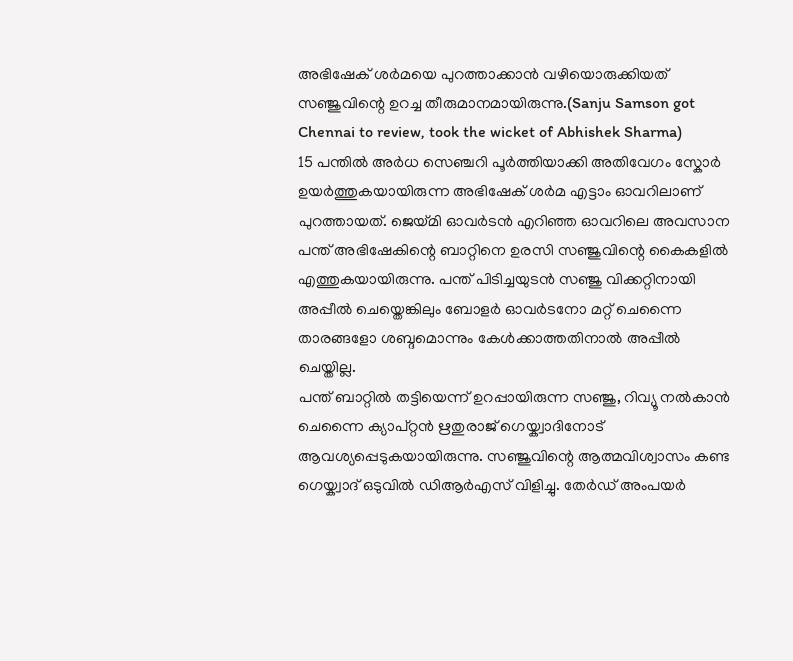അഭിഷേക് ശർമയെ പുറത്താക്കാൻ വഴിയൊരുക്കിയത് സഞ്ജുവിന്റെ ഉറച്ച തീരുമാനമായിരുന്നു.(Sanju Samson got Chennai to review, took the wicket of Abhishek Sharma)
15 പന്തിൽ അർധ സെഞ്ചറി പൂർത്തിയാക്കി അതിവേഗം സ്കോർ ഉയർത്തുകയായിരുന്ന അഭിഷേക് ശർമ എട്ടാം ഓവറിലാണ് പുറത്തായത്. ജെയ്മി ഓവർടൻ എറിഞ്ഞ ഓവറിലെ അവസാന പന്ത് അഭിഷേകിന്റെ ബാറ്റിനെ ഉരസി സഞ്ജുവിന്റെ കൈകളിൽ എത്തുകയായിരുന്നു. പന്ത് പിടിച്ചയുടൻ സഞ്ജു വിക്കറ്റിനായി അപ്പീൽ ചെയ്തെങ്കിലും ബോളർ ഓവർടനോ മറ്റ് ചെന്നൈ താരങ്ങളോ ശബ്ദമൊന്നും കേൾക്കാത്തതിനാൽ അപ്പീൽ ചെയ്തില്ല.
പന്ത് ബാറ്റിൽ തട്ടിയെന്ന് ഉറപ്പായിരുന്ന സഞ്ജു, റിവ്യൂ നൽകാൻ ചെന്നൈ ക്യാപ്റ്റൻ ഋതുരാജ് ഗെയ്ക്വാദിനോട് ആവശ്യപ്പെടുകയായിരുന്നു. സഞ്ജുവിന്റെ ആത്മവിശ്വാസം കണ്ട ഗെയ്ക്വാദ് ഒടുവിൽ ഡിആർഎസ് വിളിച്ചു. തേർഡ് അംപയർ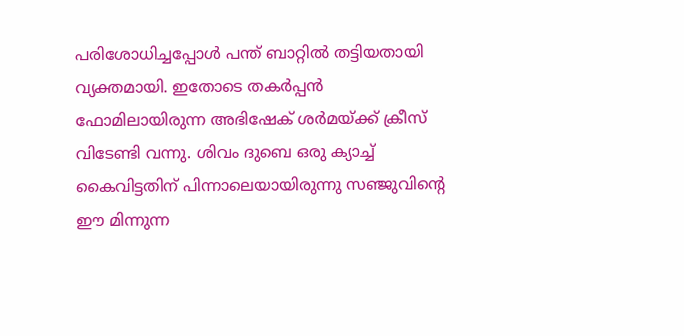പരിശോധിച്ചപ്പോൾ പന്ത് ബാറ്റിൽ തട്ടിയതായി വ്യക്തമായി. ഇതോടെ തകർപ്പൻ ഫോമിലായിരുന്ന അഭിഷേക് ശർമയ്ക്ക് ക്രീസ് വിടേണ്ടി വന്നു. ശിവം ദുബെ ഒരു ക്യാച്ച് കൈവിട്ടതിന് പിന്നാലെയായിരുന്നു സഞ്ജുവിന്റെ ഈ മിന്നുന്ന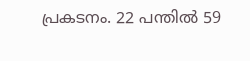പ്രകടനം. 22 പന്തിൽ 59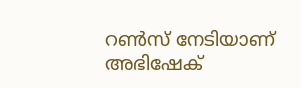റൺസ് നേടിയാണ് അഭിഷേക്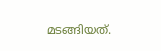മടങ്ങിയത്.